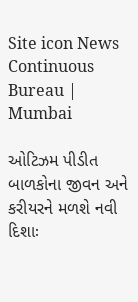Site icon News Continuous Bureau | Mumbai

ઓટિઝમ પીડીત બાળકોના જીવન અને કરીયરને મળશે નવી દિશાઃ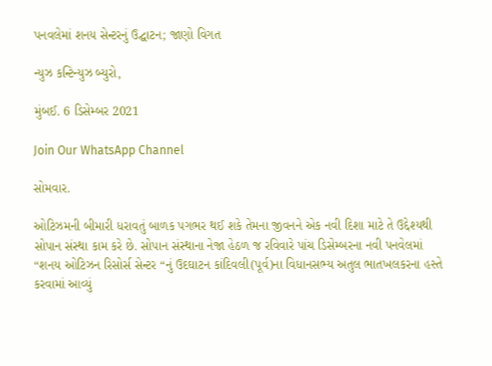પનવલેમાં શનય સેન્ટરનું ઉદ્ઘાટન; જાણો વિગત

ન્યુઝ કન્ટિન્યુઝ બ્યુરો,

મુંબઈ. 6 ડિસેમ્બર 2021

Join Our WhatsApp Channel

સોમવાર.

ઓટિઝમની બીમારી ધરાવતું બાળક પગભર થઈ શકે તેમના જીવનને એક નવી દિશા માટે તે ઉદ્દેશ્યથી સોપાન સંસ્થા કામ કરે છે. સોપાન સંસ્થાના નેજા હેઠળ જ રવિવારે પાંચ ડિસેમ્બરના નવી પનવેલમાં “શનય ઓટિઝન રિસોર્સ સેન્ટર “નું ઉદઘાટન કાંદિવલી(પૂર્વ)ના વિધાનસભ્ય અતુલ ભાતખલકરના હસ્તે કરવામાં આવ્યું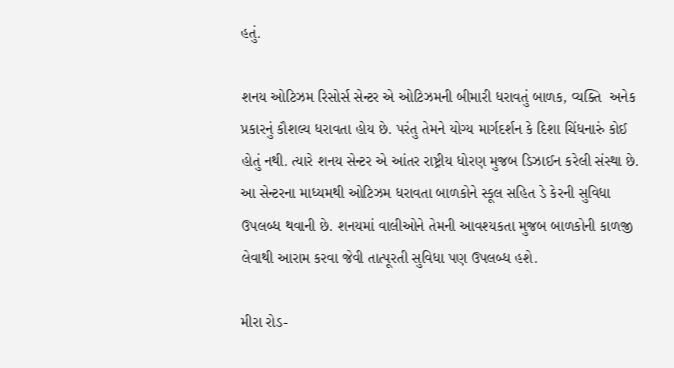હતું.

શનય ઓટિઝમ રિસોર્સ સેન્ટર એ ઓટિઝમની બીમારી ધરાવતું બાળક, વ્યક્તિ  અનેક પ્રકારનું કૌશલ્ય ધરાવતા હોય છે. પરંતુ તેમને યોગ્ય માર્ગદર્શન કે દિશા ચિંધનારું કોઈ હોતું નથી. ત્યારે શનય સેન્ટર એ આંતર રાષ્ટ્રીય ધોરણ મુજબ ડિઝાઈન કરેલી સંસ્થા છે. આ સેન્ટરના માધ્યમથી ઓટિઝમ ધરાવતા બાળકોને સ્કૂલ સહિત ડે કેરની સુવિધા ઉપલબ્ધ થવાની છે. શનયમાં વાલીઓને તેમની આવશ્યકતા મુજબ બાળકોની કાળજી લેવાથી આરામ કરવા જેવી તાત્પૂરતી સુવિધા પણ ઉપલબ્ધ હશે.

મીરા રોડ-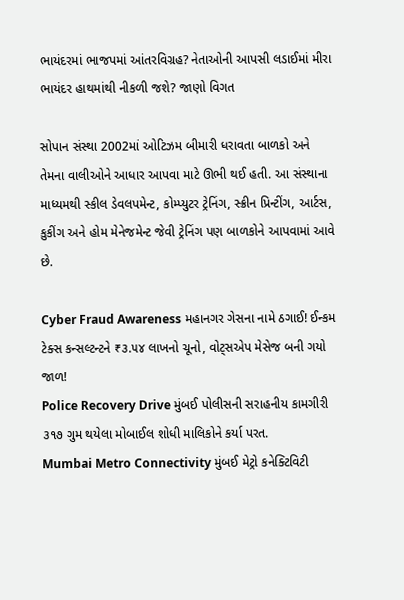ભાયંદરમાં ભાજપમાં આંતરવિગ્રહ? નેતાઓની આપસી લડાઈમાં મીરા ભાયંદર હાથમાંથી નીકળી જશે? જાણો વિગત

સોપાન સંસ્થા 2002માં ઓટિઝમ બીમારી ધરાવતા બાળકો અને તેમના વાલીઓને આધાર આપવા માટે ઊભી થઈ હતી. આ સંસ્થાના માધ્યમથી સ્કીલ ડેવલપમેન્ટ, કોમ્પ્યુટર ટ્રેનિંગ, સ્ક્રીન પ્રિન્ટીંગ, આર્ટસ, કુકીંગ અને હોમ મેનેજમેન્ટ જેવી ટ્રેનિંગ પણ બાળકોને આપવામાં આવે છે.

Cyber Fraud Awareness મહાનગર ગેસના નામે ઠગાઈ! ઈન્કમ ટેક્સ કન્સલ્ટન્ટને ₹૩.૫૪ લાખનો ચૂનો, વોટ્સએપ મેસેજ બની ગયો જાળ!
Police Recovery Drive મુંબઈ પોલીસની સરાહનીય કામગીરી ૩૧૭ ગુમ થયેલા મોબાઈલ શોધી માલિકોને કર્યા પરત.
Mumbai Metro Connectivity મુંબઈ મેટ્રો કનેક્ટિવિટી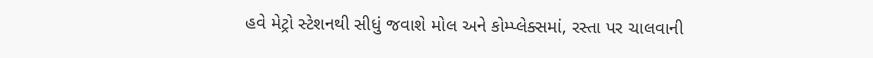હવે મેટ્રો સ્ટેશનથી સીધું જવાશે મોલ અને કોમ્પ્લેક્સમાં, રસ્તા પર ચાલવાની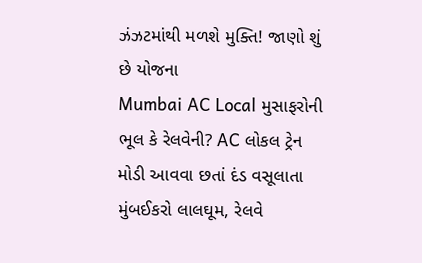ઝંઝટમાંથી મળશે મુક્તિ! જાણો શું છે યોજના
Mumbai AC Local મુસાફરોની ભૂલ કે રેલવેની? AC લોકલ ટ્રેન મોડી આવવા છતાં દંડ વસૂલાતા મુંબઈકરો લાલઘૂમ, રેલવે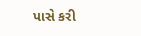પાસે કરી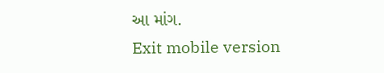આ માંગ.
Exit mobile version